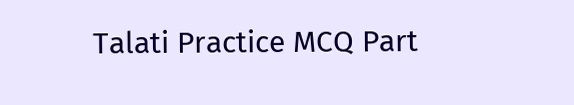Talati Practice MCQ Part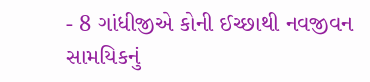- 8 ગાંધીજીએ કોની ઈચ્છાથી નવજીવન સામયિકનું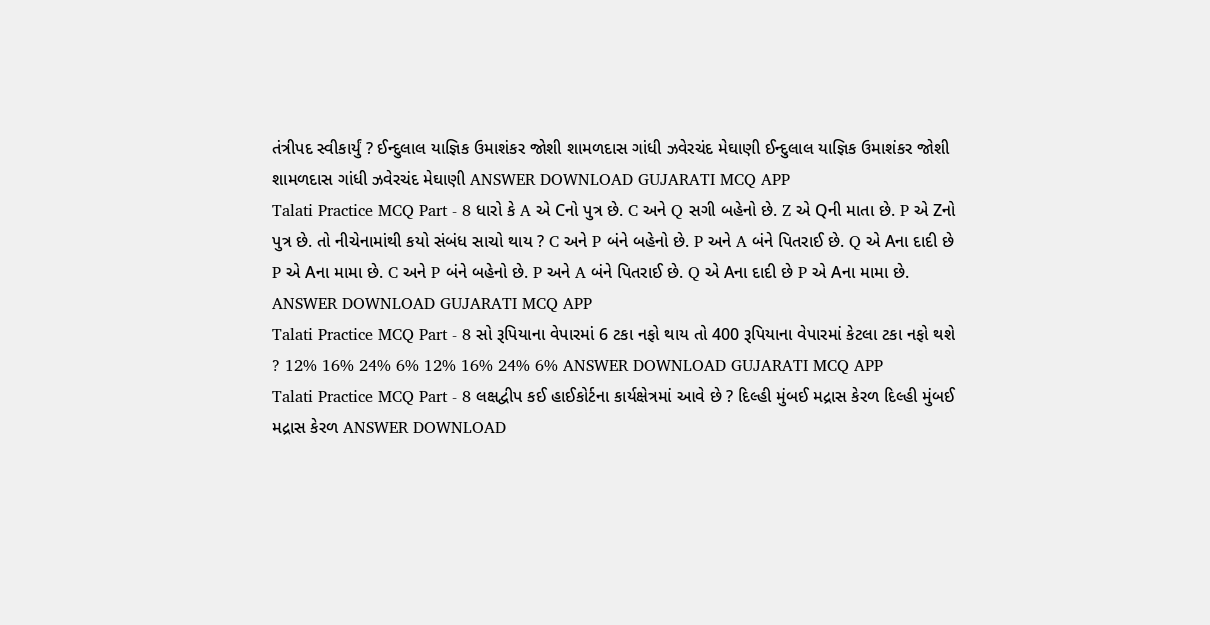તંત્રીપદ સ્વીકાર્યું ? ઈન્દુલાલ યાજ્ઞિક ઉમાશંકર જોશી શામળદાસ ગાંધી ઝવેરચંદ મેઘાણી ઈન્દુલાલ યાજ્ઞિક ઉમાશંકર જોશી શામળદાસ ગાંધી ઝવેરચંદ મેઘાણી ANSWER DOWNLOAD GUJARATI MCQ APP
Talati Practice MCQ Part - 8 ધારો કે A એ Cનો પુત્ર છે. C અને Q સગી બહેનો છે. Z એ Qની માતા છે. P એ Zનો પુત્ર છે. તો નીચેનામાંથી કયો સંબંધ સાચો થાય ? C અને P બંને બહેનો છે. P અને A બંને પિતરાઈ છે. Q એ Aના દાદી છે P એ Aના મામા છે. C અને P બંને બહેનો છે. P અને A બંને પિતરાઈ છે. Q એ Aના દાદી છે P એ Aના મામા છે. ANSWER DOWNLOAD GUJARATI MCQ APP
Talati Practice MCQ Part - 8 સો રૂપિયાના વેપારમાં 6 ટકા નફો થાય તો 400 રૂપિયાના વેપારમાં કેટલા ટકા નફો થશે ? 12% 16% 24% 6% 12% 16% 24% 6% ANSWER DOWNLOAD GUJARATI MCQ APP
Talati Practice MCQ Part - 8 લક્ષદ્વીપ કઈ હાઈકોર્ટના કાર્યક્ષેત્રમાં આવે છે ? દિલ્હી મુંબઈ મદ્રાસ કેરળ દિલ્હી મુંબઈ મદ્રાસ કેરળ ANSWER DOWNLOAD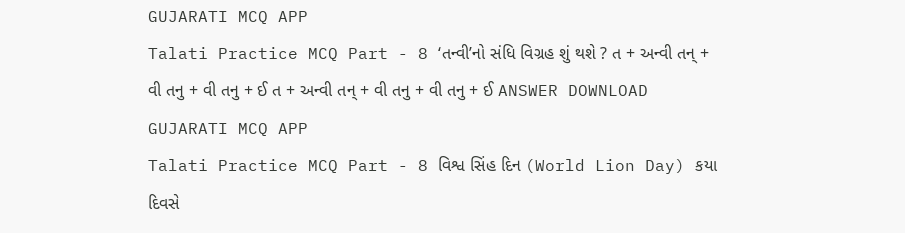GUJARATI MCQ APP
Talati Practice MCQ Part - 8 ‘તન્વી’નો સંધિ વિગ્રહ શું થશે ? ત + અન્વી તન્ + વી તનુ + વી તનુ + ઈ ત + અન્વી તન્ + વી તનુ + વી તનુ + ઈ ANSWER DOWNLOAD GUJARATI MCQ APP
Talati Practice MCQ Part - 8 વિશ્વ સિંહ દિન (World Lion Day) કયા દિવસે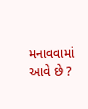મનાવવામાં આવે છે ?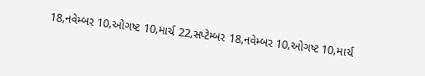18,નવેમ્બર 10,ઓગષ્ટ 10,માર્ચ 22,સપ્ટેમ્બર 18,નવેમ્બર 10,ઓગષ્ટ 10,માર્ચ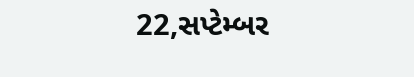22,સપ્ટેમ્બર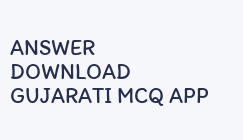ANSWER DOWNLOAD GUJARATI MCQ APP